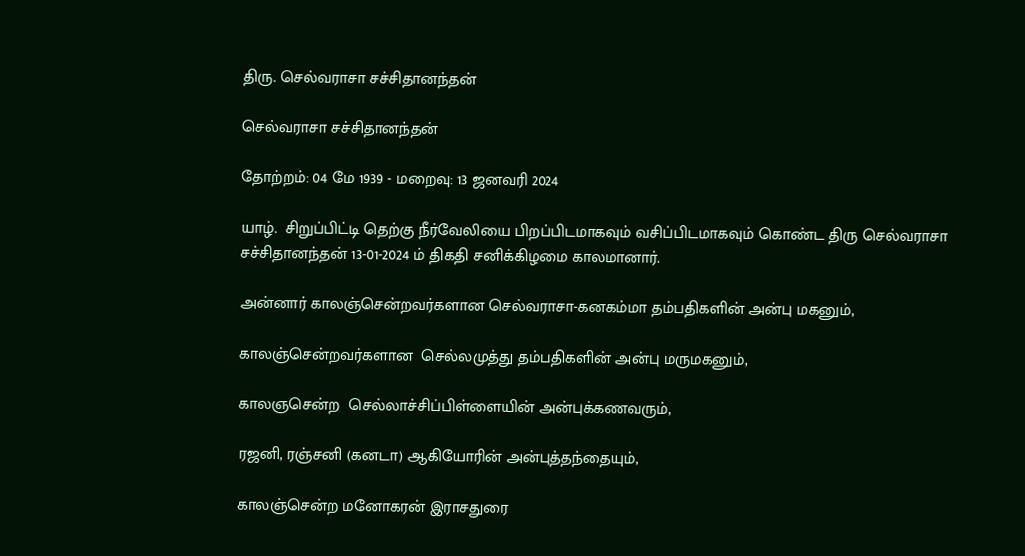திரு. செல்வராசா சச்சிதானந்தன்

செல்வராசா சச்சிதானந்தன்

தோற்றம்: 04 மே 1939 - மறைவு: 13 ஜனவரி 2024

யாழ்.  சிறுப்பிட்டி தெற்கு நீர்வேலியை பிறப்பிடமாகவும் வசிப்பிடமாகவும் கொண்ட திரு செல்வராசா சச்சிதானந்தன் 13-01-2024 ம் திகதி சனிக்கிழமை காலமானார்.

அன்னார் காலஞ்சென்றவர்களான செல்வராசா-கனகம்மா தம்பதிகளின் அன்பு மகனும்,

காலஞ்சென்றவர்களான  செல்லமுத்து தம்பதிகளின் அன்பு மருமகனும்,

காலஞசென்ற  செல்லாச்சிப்பிள்ளையின் அன்புக்கணவரும்,

ரஜனி, ரஞ்சனி (கனடா) ஆகியோரின் அன்புத்தந்தையும்,

காலஞ்சென்ற மனோகரன் இராசதுரை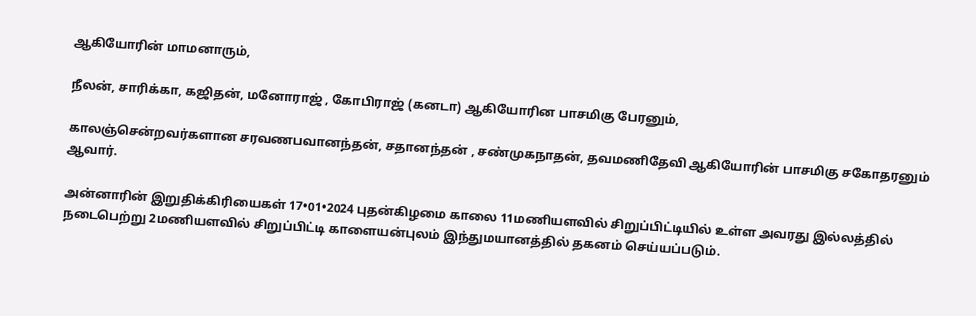ஆகியோரின் மாமனாரும்,

நீலன், சாரிக்கா, கஜிதன், மனோராஜ் , கோபிராஜ் (கனடா) ஆகியோரின பாசமிகு பேரனும்,

காலஞ்சென்றவர்களான சரவணபவானந்தன், சதானந்தன் , சண்முகநாதன், தவமணிதேவி ஆகியோரின் பாசமிகு சகோதரனும் ஆவார்.

அன்னாரின் இறுதிக்கிரியைகள் 17•01•2024 புதன்கிழமை காலை 11மணியளவில் சிறுப்பிட்டியில் உள்ள அவரது இல்லத்தில் நடைபெற்று 2மணியளவில் சிறுப்பிட்டி காளையன்புலம் இந்துமயானத்தில் தகனம் செய்யப்படும்.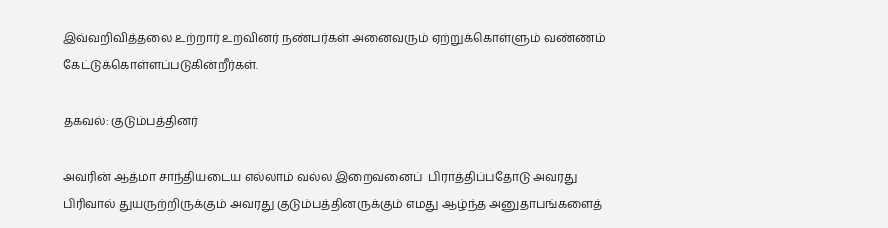இவ்வறிவித்தலை உற்றார் உறவினர் நண்பர்கள் அனைவரும் ஏற்றுக்கொள்ளும் வண்ணம் கேட்டுக்கொள்ளப்படுகின்றீர்கள்.

தகவல்: குடும்பத்தினர்

அவரின் ஆத்மா சாந்தியடைய எல்லாம் வல்ல இறைவனைப்  பிராத்திப்பதோடு அவரது பிரிவால் துயருற்றிருக்கும் அவரது குடும்பத்தினருக்கும் எமது ஆழ்ந்த அனுதாபங்களைத்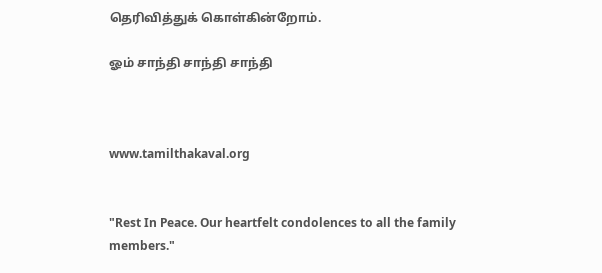தெரிவித்துக் கொள்கின்றோம்.

ஓம் சாந்தி சாந்தி சாந்தி



www.tamilthakaval.org


"Rest In Peace. Our heartfelt condolences to all the family members."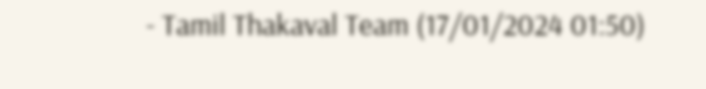- Tamil Thakaval Team (17/01/2024 01:50)